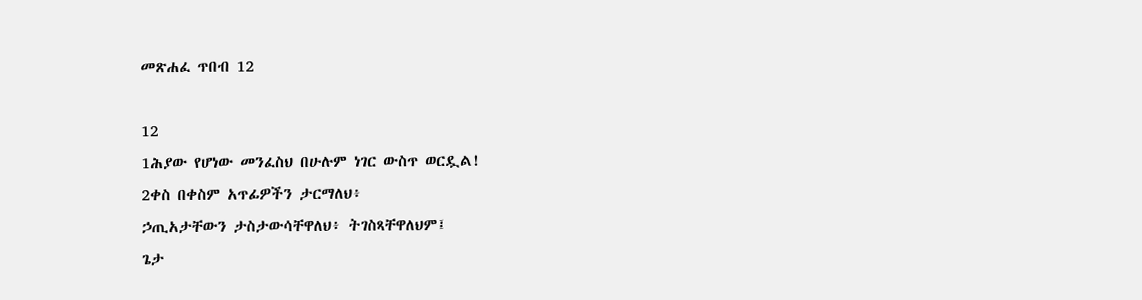መጽሐፈ ጥበብ 12

12
1ሕያው የሆነው መንፈስህ በሁሉም ነገር ውስጥ ወርዷል!
2ቀስ በቀስም አጥፊዎችን ታርማለህ፥
ኃጢአታቸውን ታስታውሳቸዋለህ፥ ትገስጻቸዋለህም፤
ጌታ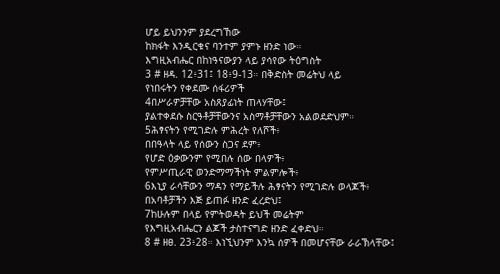ሆይ ይህንንም ያደረግኸው
ከክፋት እንዲርቁና ባንተም ያምኑ ዘንድ ነው።
እግዚአብሔር በከነዓናውያን ላይ ያሳየው ትዕግስት
3 # ዘዳ. 12፥31፤ 18፥9-13። በቅድስት መሬትህ ላይ
የነበሩትን የቀደሙ ሰፋሪዎች
4በሥራዎቻቸው አስጸያፊነት ጠላሃቸው፤
ያልተቀደሱ ስርዓቶቻቸውንና አስማቶቻቸውን አልወደድህም።
5ሕፃናትን የሚገድሉ ምሕረት የለሾች፥
በበዓላት ላይ የሰውን ስጋና ደም፥
የሆድ ዕቃውንም የሚበሉ ሰው በላዎች፥
የምሥጢራዊ ወንድማማችነት ምልምሎች፥
6እኒያ ራሳቸውን ማዳን የማይችሉ ሕፃናትን የሚገድሉ ወላጆች፥
በአባቶቻችን እጅ ይጠፉ ዘንድ ፈረድህ፤
7ከሁሉም በላይ የምትወዳት ይህች መሬትም
የእግዚአብሔርን ልጆች ታስተናግድ ዘንድ ፈቀድህ።
8 # ዘፀ. 23፥28። እነኚህንም እንኳ ሰዎች በመሆናቸው ራራኽላቸው፤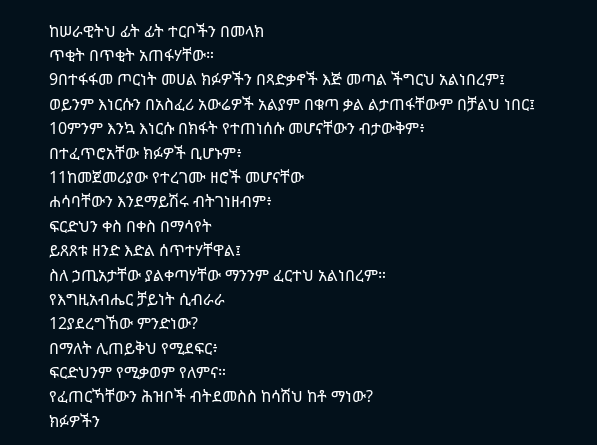ከሠራዊትህ ፊት ፊት ተርቦችን በመላክ
ጥቂት በጥቂት አጠፋሃቸው።
9በተፋፋመ ጦርነት መሀል ክፉዎችን በጻድቃኖች እጅ መጣል ችግርህ አልነበረም፤
ወይንም እነርሱን በአስፈሪ አውሬዎች አልያም በቁጣ ቃል ልታጠፋቸውም በቻልህ ነበር፤
10ምንም እንኳ እነርሱ በክፋት የተጠነሰሱ መሆናቸውን ብታውቅም፥
በተፈጥሮአቸው ክፉዎች ቢሆኑም፥
11ከመጀመሪያው የተረገሙ ዘሮች መሆናቸው
ሐሳባቸውን እንደማይሽሩ ብትገነዘብም፥
ፍርድህን ቀስ በቀስ በማሳየት
ይጸጸቱ ዘንድ እድል ሰጥተሃቸዋል፤
ስለ ኃጢአታቸው ያልቀጣሃቸው ማንንም ፈርተህ አልነበረም።
የእግዚአብሔር ቻይነት ሲብራራ
12ያደረግኸው ምንድነው?
በማለት ሊጠይቅህ የሚደፍር፥
ፍርድህንም የሚቃወም የለምና።
የፈጠርኻቸውን ሕዝቦች ብትደመስስ ከሳሽህ ከቶ ማነው?
ክፉዎችን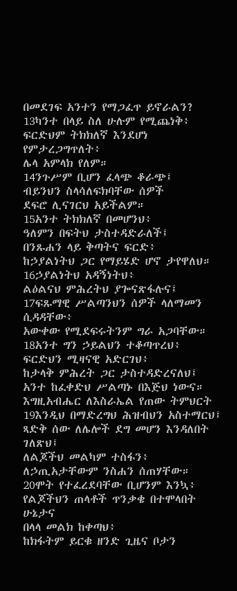በመደገፍ አንተን የማጋፈጥ ይኖራልን?
13ካንተ በላይ ስለ ሁሉም የሚጨነቅ፥
ፍርድህም ትክክለኛ እንደሆነ የምታረጋግጥለት፥
ሌላ አምላክ የለም።
14ንጉሥም ቢሆን ፈላጭ ቆራጭ፤
ብይንህን ስላሳለፍክባቸው ሰዎች
ደፍሮ ሊናገርህ አይችልም።
15አንተ ትክክለኛ በመሆንህ፥
ዓለምን በፍትህ ታስተዳድራለች፤
በንጹሐን ላይ ቅጣትና ፍርድ፥
ከኃያልነትህ ጋር የማይሄድ ሆኖ ታየዋለህ።
16ኃያልነትህ አዳኝነትህ፥
ልዕልናህ ምሕረትህ ያጐናጽፋሉና፤
17ፍጹማዊ ሥልጣንህን ሰዎች ላለማመን ሲዳዳቸው፥
አውቀው የሚደፍሩትንም ግራ አጋባቸው።
18አንተ ግን ኃይልህን ተቆጣጥረህ፥
ፍርድህን ሚዛናዊ አድርገህ፥
ከታላቅ ምሕረት ጋር ታስተዳድረናለህ፤
አንተ ከፈቀድህ ሥልጣኑ በእጅህ ነውና።
እግዚአብሔር ለእስራኤል የጠው ትምህርት
19እንዲህ በማድረግህ ሕዝብህን አስተማርህ፤
ጻድቅ ሰው ለሌሎች ደግ መሆን እንዳለበት ገለጽህ፤
ለልጆችህ መልካም ተስፋን፥
ለኃጢአታቸውም ንስሐን ሰጠሃቸው።
20ሞት የተፈረደባቸው ቢሆንም እንኳ፥
የልጆችህን ጠላቶች ጥንቃቄ በተሞላበት ሁኔታና
በላላ መልክ ከቀጣህ፥
ከክፋትም ይርቁ ዘንድ ጊዜና ቦታን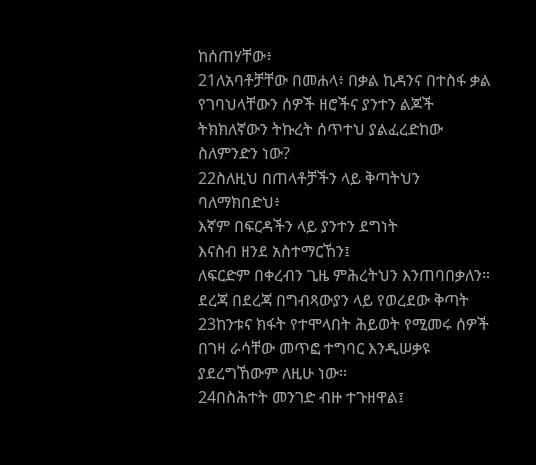ከሰጠሃቸው፥
21ለአባቶቻቸው በመሐላ፥ በቃል ኪዳንና በተስፋ ቃል
የገባህላቸውን ሰዎች ዘሮችና ያንተን ልጆች
ትክክለኛውን ትኩረት ሰጥተህ ያልፈረድከው
ስለምንድን ነው?
22ስለዚህ በጠላቶቻችን ላይ ቅጣትህን ባለማክበድህ፥
እኛም በፍርዳችን ላይ ያንተን ደግነት
እናስብ ዘንደ አስተማርኸን፤
ለፍርድም በቀረብን ጊዜ ምሕረትህን እንጠባበቃለን።
ደረጃ በደረጃ በግብጻውያን ላይ የወረደው ቅጣት
23ከንቱና ክፋት የተሞላበት ሕይወት የሚመሩ ሰዎች
በገዛ ራሳቸው መጥፎ ተግባር እንዲሠቃዩ ያደረግኸውም ለዚሁ ነው።
24በስሕተት መንገድ ብዙ ተጉዘዋል፤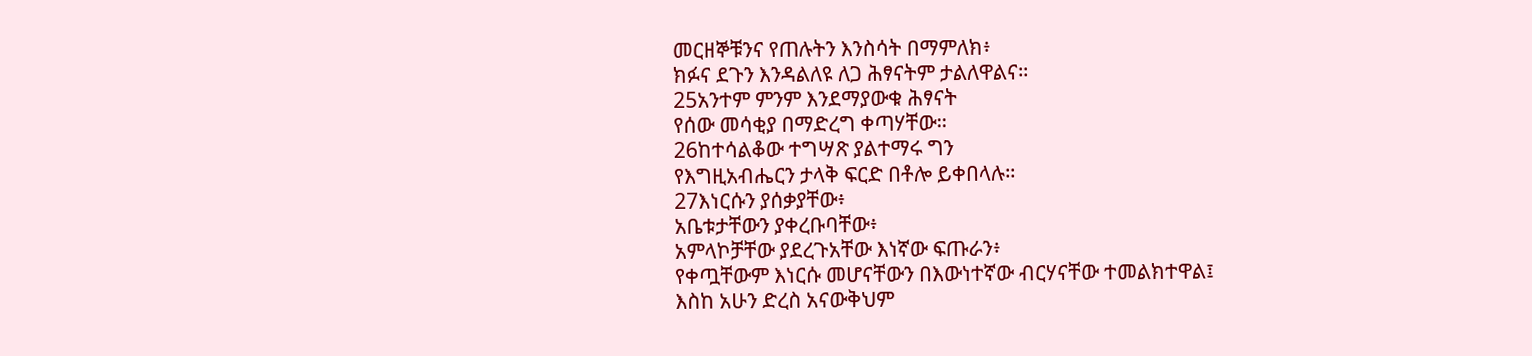መርዘኞቹንና የጠሉትን እንስሳት በማምለክ፥
ክፉና ደጉን እንዳልለዩ ለጋ ሕፃናትም ታልለዋልና።
25አንተም ምንም እንደማያውቁ ሕፃናት
የሰው መሳቂያ በማድረግ ቀጣሃቸው።
26ከተሳልቆው ተግሣጽ ያልተማሩ ግን
የእግዚአብሔርን ታላቅ ፍርድ በቶሎ ይቀበላሉ።
27እነርሱን ያሰቃያቸው፥
አቤቱታቸውን ያቀረቡባቸው፥
አምላኮቻቸው ያደረጉአቸው እነኛው ፍጡራን፥
የቀጧቸውም እነርሱ መሆናቸውን በእውነተኛው ብርሃናቸው ተመልክተዋል፤
እስከ አሁን ድረስ አናውቅህም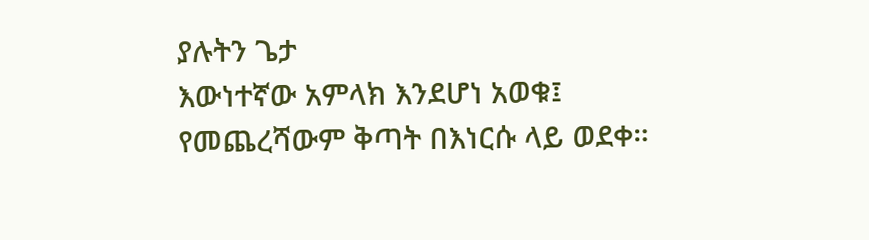ያሉትን ጌታ
እውነተኛው አምላክ እንደሆነ አወቁ፤
የመጨረሻውም ቅጣት በእነርሱ ላይ ወደቀ።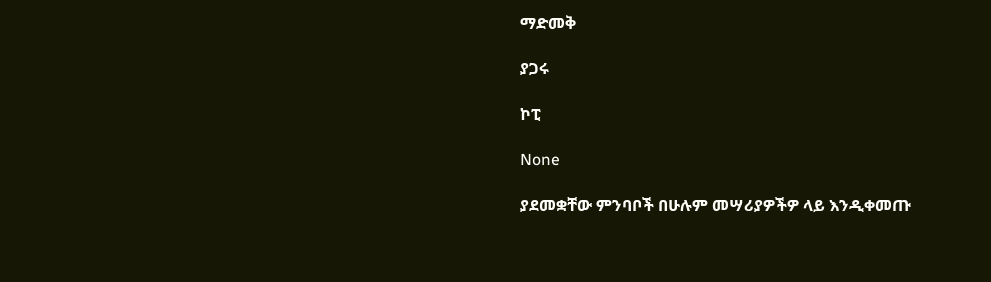ማድመቅ

ያጋሩ

ኮፒ

None

ያደመቋቸው ምንባቦች በሁሉም መሣሪያዎችዎ ላይ እንዲቀመጡ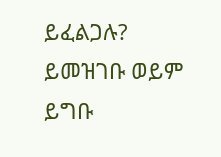ይፈልጋሉ? ይመዝገቡ ወይም ይግቡ